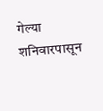गेल्या शनिवारपासून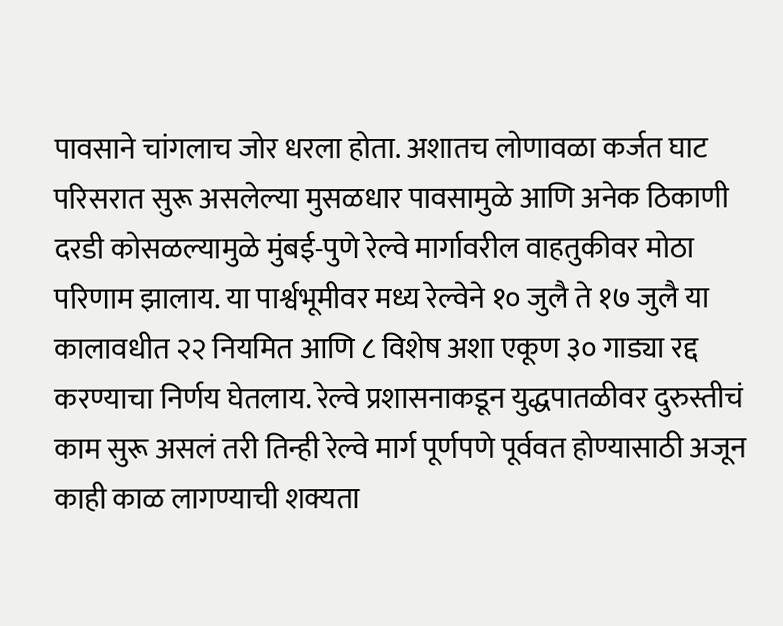पावसाने चांगलाच जोर धरला होता. अशातच लोणावळा कर्जत घाट परिसरात सुरू असलेल्या मुसळधार पावसामुळे आणि अनेक ठिकाणी दरडी कोसळल्यामुळे मुंबई-पुणे रेल्वे मार्गावरील वाहतुकीवर मोठा परिणाम झालाय. या पार्श्वभूमीवर मध्य रेल्वेने १० जुलै ते १७ जुलै या कालावधीत २२ नियमित आणि ८ विशेष अशा एकूण ३० गाड्या रद्द करण्याचा निर्णय घेतलाय. रेल्वे प्रशासनाकडून युद्धपातळीवर दुरुस्तीचं काम सुरू असलं तरी तिन्ही रेल्वे मार्ग पूर्णपणे पूर्ववत होण्यासाठी अजून काही काळ लागण्याची शक्यता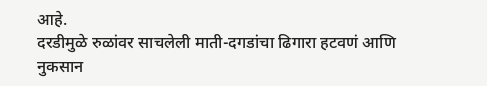आहे.
दरडीमुळे रुळांवर साचलेली माती-दगडांचा ढिगारा हटवणं आणि नुकसान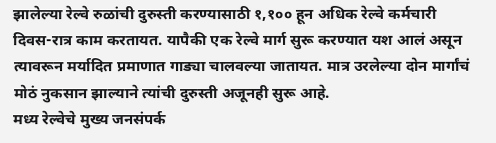झालेल्या रेल्वे रुळांची दुरुस्ती करण्यासाठी १,१०० हून अधिक रेल्वे कर्मचारी दिवस-रात्र काम करतायत. यापैकी एक रेल्वे मार्ग सुरू करण्यात यश आलं असून त्यावरून मर्यादित प्रमाणात गाड्या चालवल्या जातायत. मात्र उरलेल्या दोन मार्गांचं मोठं नुकसान झाल्याने त्यांची दुरुस्ती अजूनही सुरू आहे.
मध्य रेल्वेचे मुख्य जनसंपर्क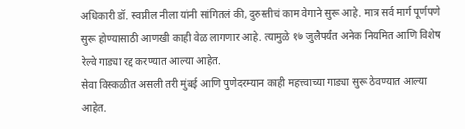अधिकारी डॉ. स्वप्नील नीला यांनी सांगितलं की, दुरुस्तीचं काम वेगाने सुरू आहे. मात्र सर्व मार्ग पूर्णपणे सुरू होण्यासाठी आणखी काही वेळ लागणार आहे. त्यामुळे १७ जुलैपर्यंत अनेक नियमित आणि विशेष रेल्वे गाड्या रद्द करण्यात आल्या आहेत.
सेवा विस्कळीत असली तरी मुंबई आणि पुणेदरम्यान काही महत्त्वाच्या गाड्या सुरू ठेवण्यात आल्या आहेत.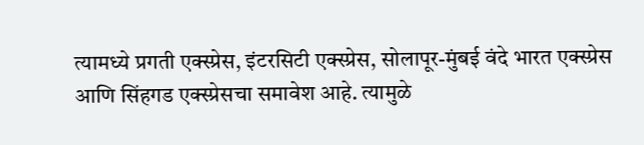त्यामध्ये प्रगती एक्स्प्रेस, इंटरसिटी एक्स्प्रेस, सोलापूर-मुंबई वंदे भारत एक्स्प्रेस आणि सिंहगड एक्स्प्रेसचा समावेश आहे. त्यामुळे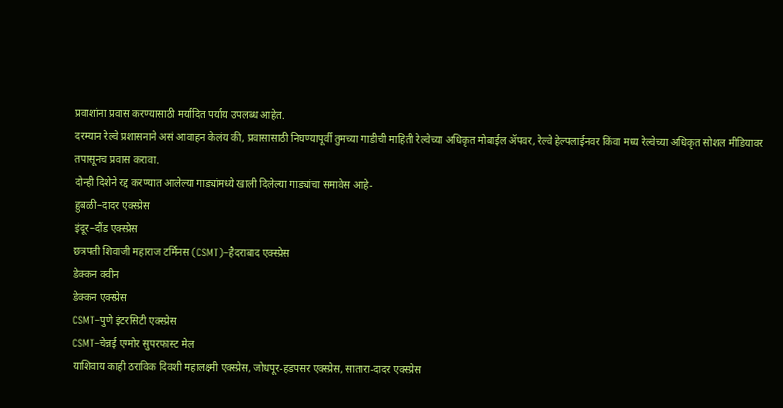प्रवाशांना प्रवास करण्यासाठी मर्यादित पर्याय उपलब्ध आहेत.
दरम्यान रेल्वे प्रशासनाने असं आवाहन केलंय की, प्रवासासाठी निघण्यापूर्वी तुमच्या गाडीची माहिती रेल्वेच्या अधिकृत मोबाईल ॲपवर, रेल्वे हेल्पलाईनवर किंवा मध्य रेल्वेच्या अधिकृत सोशल मीडियावर तपासूनच प्रवास करावा.
दोन्ही दिशेने रद्द करण्यात आलेल्या गाड्यांमध्ये खाली दिलेल्या गाड्यांचा समावेस आहे-
हुबळी–दादर एक्स्प्रेस
इंदूर–दौंड एक्स्प्रेस
छत्रपती शिवाजी महाराज टर्मिनस (CSMT)–हैदराबाद एक्स्प्रेस
डेक्कन क्वीन
डेक्कन एक्स्प्रेस
CSMT–पुणे इंटरसिटी एक्स्प्रेस
CSMT–चेन्नई एग्मोर सुपरफास्ट मेल
याशिवाय काही ठराविक दिवशी महालक्ष्मी एक्स्प्रेस, जोधपूर-हडपसर एक्स्प्रेस, सातारा-दादर एक्स्प्रेस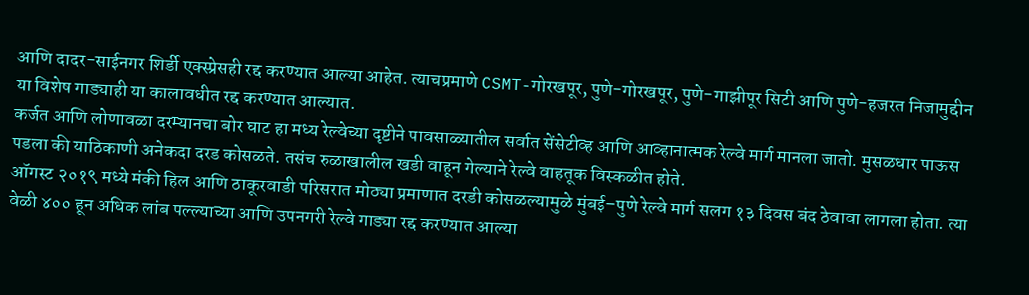आणि दादर-साईनगर शिर्डी एक्स्प्रेसही रद्द करण्यात आल्या आहेत. त्याचप्रमाणे CSMT-गोरखपूर, पुणे-गोरखपूर, पुणे-गाझीपूर सिटी आणि पुणे-हजरत निजामुद्दीन या विशेष गाड्याही या कालावधीत रद्द करण्यात आल्यात.
कर्जत आणि लोणावळा दरम्यानचा बोर घाट हा मध्य रेल्वेच्या दृष्टीने पावसाळ्यातील सर्वात सेंसेटीव्ह आणि आव्हानात्मक रेल्वे मार्ग मानला जातो. मुसळधार पाऊस पडला की याठिकाणी अनेकदा दरड कोसळते. तसंच रुळाखालील खडी वाहून गेल्याने रेल्वे वाहतूक विस्कळीत होते.
ऑगस्ट २०१९ मध्ये मंकी हिल आणि ठाकूरवाडी परिसरात मोठ्या प्रमाणात दरडी कोसळल्यामुळे मुंबई–पुणे रेल्वे मार्ग सलग १३ दिवस बंद ठेवावा लागला होता. त्या वेळी ४०० हून अधिक लांब पल्ल्याच्या आणि उपनगरी रेल्वे गाड्या रद्द करण्यात आल्या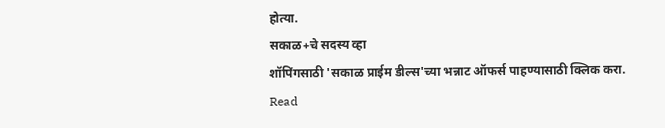होत्या.
सकाळ+चे सदस्य व्हा
शॉपिंगसाठी 'सकाळ प्राईम डील्स'च्या भन्नाट ऑफर्स पाहण्यासाठी क्लिक करा.
Read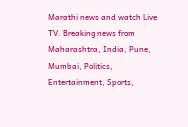Marathi news and watch Live TV. Breaking news from Maharashtra, India, Pune, Mumbai, Politics, Entertainment, Sports,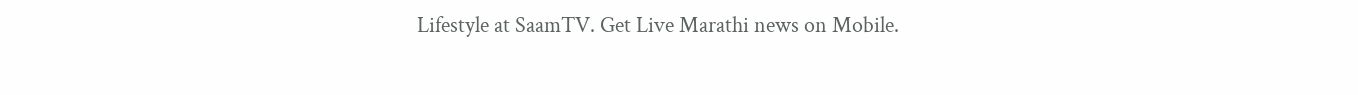Lifestyle at SaamTV. Get Live Marathi news on Mobile.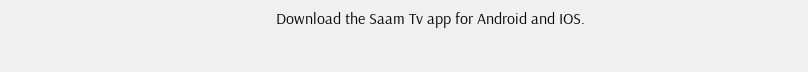Download the Saam Tv app for Android and IOS.